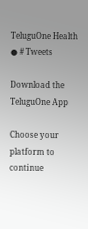TeluguOne Health
● # Tweets

Download the TeluguOne App

Choose your platform to continue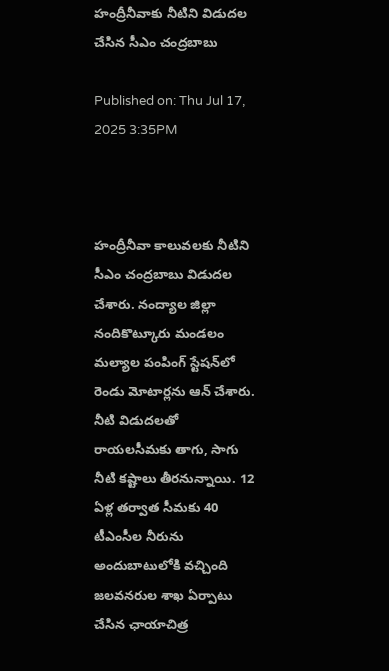హంద్రీనీవాకు నీటిని విడుదల చేసిన సీఎం చంద్రబాబు

Published on: Thu Jul 17, 2025 3:35PM



హంద్రీనీవా కాలువలకు నీటిని సీఎం చంద్రబాబు విడుదల చేశారు. నంద్యాల జిల్లా నందికొట్కూరు మండలం మల్యాల పంపింగ్ స్టేషన్‌లో రెండు మోటార్లను ఆన్ చేశారు. నీటి విడుదలతో రాయలసీమకు తాగు, సాగు నీటి కష్టాలు తీరనున్నాయి. 12 ఏళ్ల తర్వాత సీమకు 40 టీఎంసీల నీరును అందుబాటులోకి వచ్చింది జలవనరుల శాఖ ఏర్పాటు చేసిన ఛాయాచిత్ర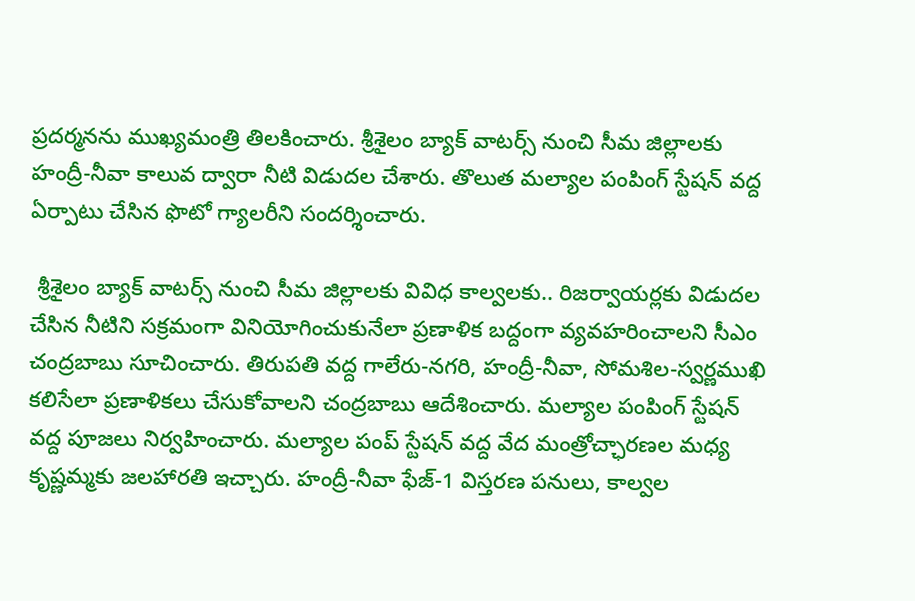ప్రదర్మనను ముఖ్యమంత్రి తిలకించారు. శ్రీశైలం బ్యాక్ వాటర్స్ నుంచి సీమ జిల్లాలకు హంద్రీ-నీవా కాలువ ద్వారా నీటి విడుదల చేశారు. తొలుత మల్యాల పంపింగ్ స్టేషన్ వద్ద ఏర్పాటు చేసిన ఫొటో గ్యాలరీని సందర్శించారు.

 శ్రీశైలం బ్యాక్ వాటర్స్ నుంచి సీమ జిల్లాలకు వివిధ కాల్వలకు.. రిజర్వాయర్లకు విడుదల చేసిన నీటిని సక్రమంగా వినియోగించుకునేలా ప్రణాళిక బద్దంగా వ్యవహరించాలని సీఎం చంద్రబాబు సూచించారు. తిరుపతి వద్ద గాలేరు-నగరి, హంద్రీ-నీవా, సోమశిల-స్వర్ణముఖి కలిసేలా ప్రణాళికలు చేసుకోవాలని చంద్రబాబు ఆదేశించారు. మల్యాల పంపింగ్ స్టేషన్ వద్ద పూజలు నిర్వహించారు. మల్యాల పంప్ స్టేషన్ వద్ద వేద మంత్రోచ్ఛారణల మధ్య కృష్ణమ్మకు జలహారతి ఇచ్చారు. హంద్రీ-నీవా ఫేజ్-1 విస్తరణ పనులు, కాల్వల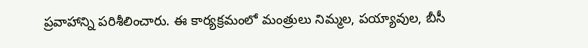ప్రవాహాన్ని పరిశీలించారు. ఈ కార్యక్రమంలో మంత్రులు నిమ్మల, పయ్యావుల, బీసీ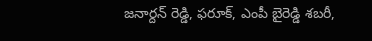జనార్దన్ రెడ్డి, ఫరూక్, ఎంపీ బైరెడ్డి శబరీ,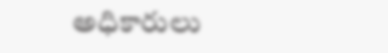అధికారులు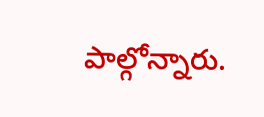పాల్గోన్నారు.